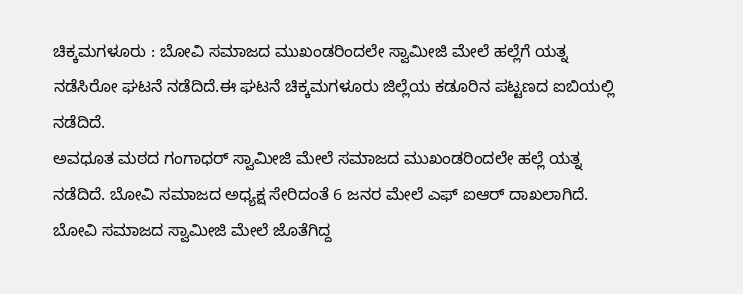ಚಿಕ್ಕಮಗಳೂರು : ಬೋವಿ ಸಮಾಜದ ಮುಖಂಡರಿಂದಲೇ ಸ್ವಾಮೀಜಿ ಮೇಲೆ ಹಲ್ಲೆಗೆ ಯತ್ನ ನಡೆಸಿರೋ ಘಟನೆ ನಡೆದಿದೆ.ಈ ಘಟನೆ ಚಿಕ್ಕಮಗಳೂರು ಜಿಲ್ಲೆಯ ಕಡೂರಿನ ಪಟ್ಟಣದ ಐಬಿಯಲ್ಲಿ ನಡೆದಿದೆ.
ಅವಧೂತ ಮಠದ ಗಂಗಾಧರ್ ಸ್ವಾಮೀಜಿ ಮೇಲೆ ಸಮಾಜದ ಮುಖಂಡರಿಂದಲೇ ಹಲ್ಲೆ ಯತ್ನ ನಡೆದಿದೆ. ಬೋವಿ ಸಮಾಜದ ಅಧ್ಯಕ್ಷ ಸೇರಿದಂತೆ 6 ಜನರ ಮೇಲೆ ಎಫ್ ಐಆರ್ ದಾಖಲಾಗಿದೆ. ಬೋವಿ ಸಮಾಜದ ಸ್ವಾಮೀಜಿ ಮೇಲೆ ಜೊತೆಗಿದ್ದ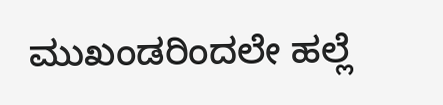ಮುಖಂಡರಿಂದಲೇ ಹಲ್ಲೆ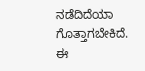ನಡೆದಿದೆಯಾ ಗೊತ್ತಾಗಬೇಕಿದೆ.
ಈ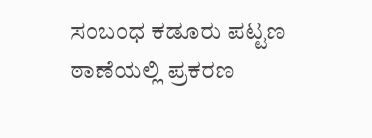ಸಂಬಂಧ ಕಡೂರು ಪಟ್ಟಣ ಠಾಣೆಯಲ್ಲಿ ಪ್ರಕರಣ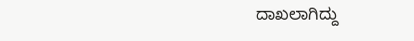ದಾಖಲಾಗಿದ್ದು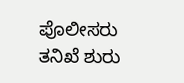ಪೊಲೀಸರು ತನಿಖೆ ಶುರು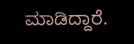ಮಾಡಿದ್ದಾರೆ.